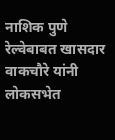नाशिक पुणे रेल्वेबाबत खासदार वाकचौरे यांनी लोकसभेत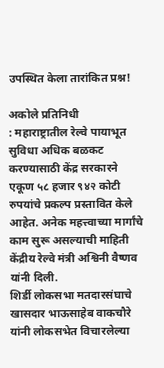उपस्थित केला तारांकित प्रश्न!

अकोले प्रतिनिधी
: महाराष्ट्रातील रेल्वे पायाभूत सुविधा अधिक बळकट करण्यासाठी केंद्र सरकारने एकूण ५८ हजार ९४२ कोटी रुपयांचे प्रकल्प प्रस्तावित केले आहेत. अनेक महत्त्वाच्या मार्गांचे काम सुरू असल्याची माहिती केंद्रीय रेल्वे मंत्री अश्विनी वैष्णव यांनी दिली.
शिर्डी लोकसभा मतदारसंघाचे खासदार भाऊसाहेब वाकचौरे यांनी लोकसभेत विचारलेल्या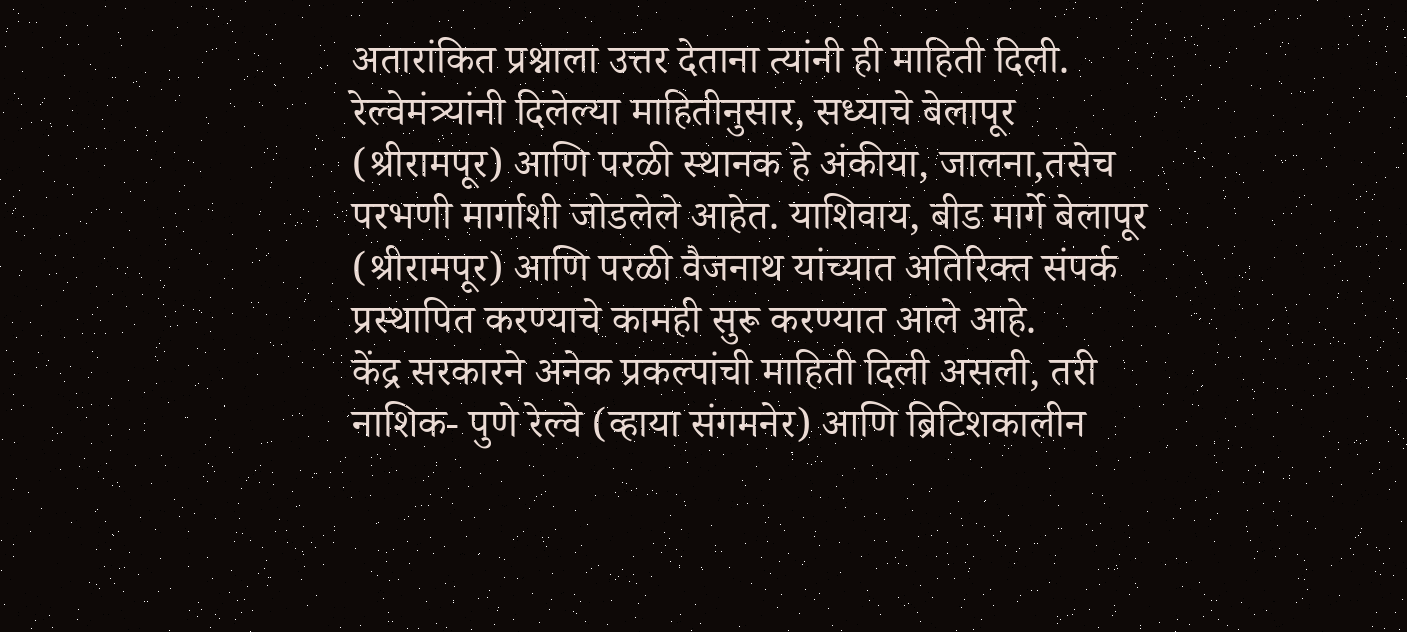अतारांकित प्रश्नाला उत्तर देताना त्यांनी ही माहिती दिली.
रेल्वेमंत्र्यांनी दिलेल्या माहितीनुसार, सध्याचे बेलापूर (श्रीरामपूर) आणि परळी स्थानक हे अंकीया, जालना,तसेच परभणी मार्गाशी जोडलेले आहेत. याशिवाय, बीड मार्गे बेलापूर (श्रीरामपूर) आणि परळी वैजनाथ यांच्यात अतिरिक्त संपर्क प्रस्थापित करण्याचे कामही सुरू करण्यात आले आहे.
केंद्र सरकारने अनेक प्रकल्पांची माहिती दिली असली, तरी नाशिक- पुणे रेल्वे (व्हाया संगमनेर) आणि ब्रिटिशकालीन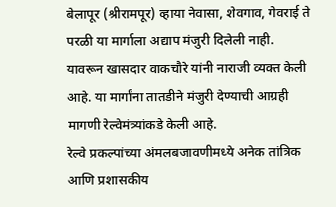बेलापूर (श्रीरामपूर) व्हाया नेवासा, शेवगाव, गेवराई ते परळी या मार्गाला अद्याप मंजुरी दिलेली नाही. यावरून खासदार वाकचौरे यांनी नाराजी व्यक्त केली आहे. या मार्गांना तातडीने मंजुरी देण्याची आग्रही मागणी रेल्वेमंत्र्यांकडे केली आहे.
रेल्वे प्रकल्पांच्या अंमलबजावणीमध्ये अनेक तांत्रिक आणि प्रशासकीय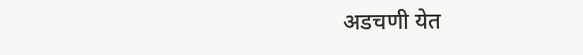अडचणी येत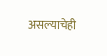असल्याचेही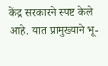केंद्र सरकारने स्पष्ट केले आहे. यात प्रामुख्याने भू-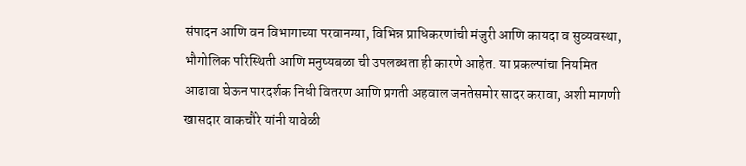संपादन आणि वन विभागाच्या परवानग्या, विभिन्न प्राधिकरणांची मंजुरी आणि कायदा व सुव्यवस्था, भौगोलिक परिस्थिती आणि मनुष्यबळा ची उपलब्धता ही कारणे आहेत. या प्रकल्पांचा नियमित आढावा घेऊन पारदर्शक निधी वितरण आणि प्रगती अहवाल जनतेसमोर सादर करावा, अशी मागणी खासदार वाकचौरे यांनी यावेळी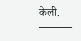केली.
———